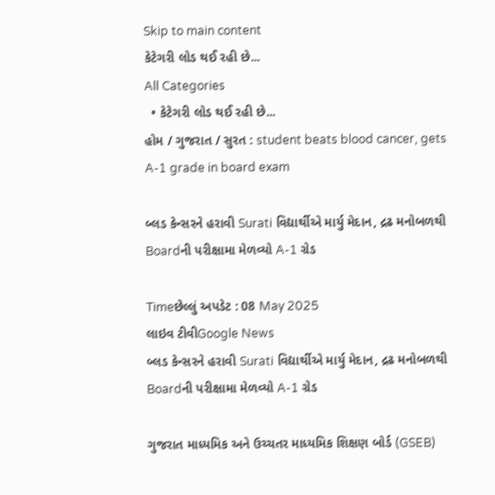Skip to main content
કેટેગરી લોડ થઈ રહી છે...
All Categories
  • કેટેગરી લોડ થઈ રહી છે...
હોમ / ગુજરાત / સુરત : student beats blood cancer, gets A-1 grade in board exam

બ્લડ કેન્સરને હરાવી Surati વિદ્યાર્થીએ માર્યુ મેદાન, દ્રઢ મનોબળથી Boardની પરીક્ષામા મેળવ્યો A-1 ગ્રેડ

Timeછેલ્લું અપડેટ : 08 May 2025
લાઇવ ટીવીGoogle News
બ્લડ કેન્સરને હરાવી Surati વિદ્યાર્થીએ માર્યુ મેદાન, દ્રઢ મનોબળથી Boardની પરીક્ષામા મેળવ્યો A-1 ગ્રેડ

ગુજરાત માધ્યમિક અને ઉચ્ચતર માધ્યમિક શિક્ષણ બોર્ડ (GSEB)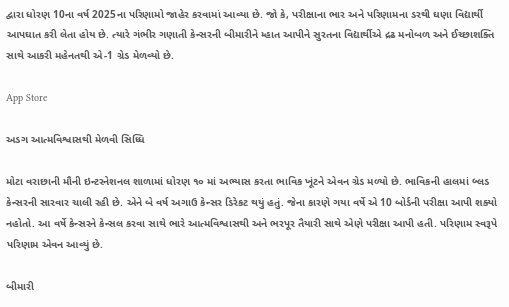દ્વારા ધોરણ 10ના વર્ષ 2025ના પરિણામો જાહેર કરવામાં આવ્યા છે. જો કે, પરીક્ષાના ભાર અને પરિણામના ડરથી ઘણા વિદ્યાર્થી આપઘાત કરી લેતા હોય છે. ત્યારે ગંભીર ગણાતી કેન્સરની બીમારીને મ્હાત આપીને સુરતના વિદ્યાર્થીએ દ્રઢ મનોબળ અને ઈચ્છાશક્તિ સાથે આકરી મહેનતથી એ-1 ગ્રેડ મેળવ્યો છે.

App Store

અડગ આત્મવિશ્વાસથી મેળવી સિધ્ધિ

મોટા વરાછાની મૌની ઇન્ટરનેશનલ શાળામાં ધોરણ ૧૦ માં અભ્યાસ કરતા ભાવિક ખૂંટને એવન ગ્રેડ મળ્યો છે. ભાવિકની હાલમાં બ્લડ કેન્સરની સારવાર ચાલી રહી છે. એને બે વર્ષ અગાઉ કેન્સર ડિરેકટ થયું હતું. જેના કારણે ગયા વર્ષે એ 10 બોર્ડની પરીક્ષા આપી શક્યો નહોતો. આ વર્ષે કેન્સરને કેન્સલ કરવા સાથે ભારે આત્મવિશ્વાસથી અને ભરપૂર તૈયારી સાથે એણે પરીક્ષા આપી હતી. પરિણામ સ્વરૂપે પરિણામ એવન આવ્યું છે.

બીમારી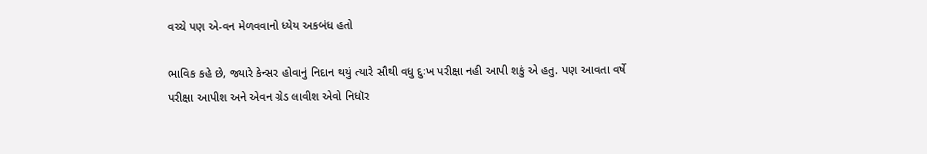વચ્ચે પણ એ-વન મેળવવાનો ધ્યેય અકબંધ હતો

ભાવિક કહે છે, જ્યારે કેન્સર હોવાનું નિદાન થયું ત્યારે સૌથી વધુ દુઃખ પરીક્ષા નહી આપી શકું એ હતુ. પણ આવતા વર્ષે પરીક્ષા આપીશ અને એવન ગ્રેડ લાવીશ એવો નિધૉર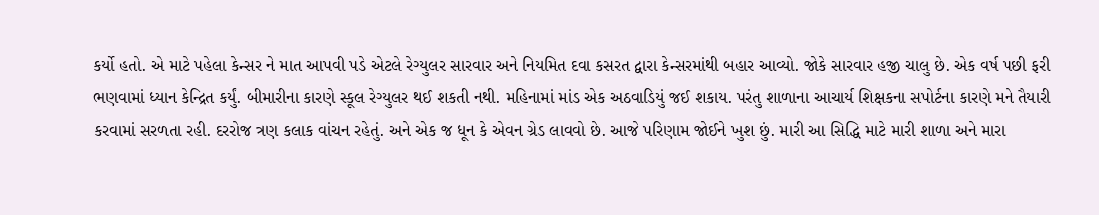કર્યો હતો. એ માટે પહેલા કેન્સર ને માત આપવી પડે એટલે રેગ્યુલર સારવાર અને નિયમિત દવા કસરત દ્વારા કેન્સરમાંથી બહાર આવ્યો. જોકે સારવાર હજી ચાલુ છે. એક વર્ષ પછી ફરી ભણવામાં ધ્યાન કેન્દ્રિત કર્યું. બીમારીના કારણે સ્કૂલ રેગ્યુલર થઈ શકતી નથી. મહિનામાં માંડ એક અઠવાડિયું જઈ શકાય. પરંતુ શાળાના આચાર્ય શિક્ષકના સપોર્ટના કારણે મને તૈયારી કરવામાં સરળતા રહી. દરરોજ ત્રણ કલાક વાંચન રહેતું. અને એક જ ધૂન કે એવન ગ્રેડ લાવવો છે. આજે પરિણામ જોઈને ખુશ છું. મારી આ સિદ્ધિ માટે મારી શાળા અને મારા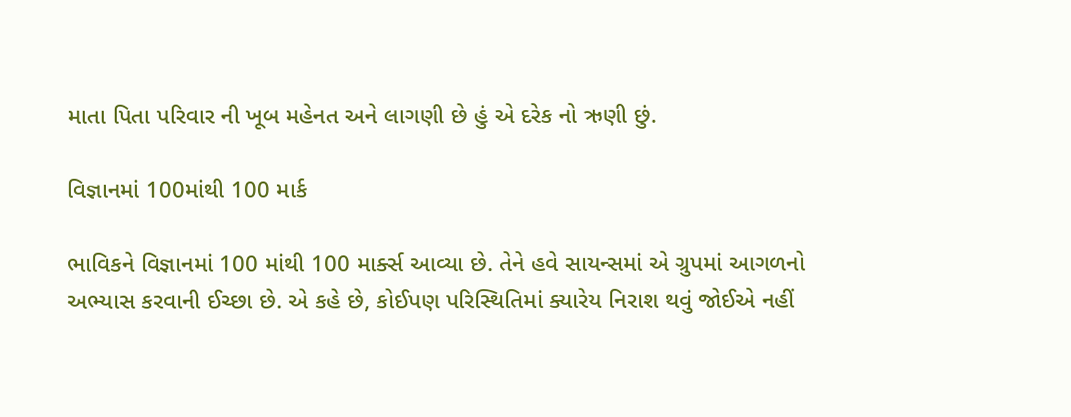માતા પિતા પરિવાર ની ખૂબ મહેનત અને લાગણી છે હું એ દરેક નો ઋણી છું.

વિજ્ઞાનમાં 100માંથી 100 માર્ક

ભાવિકને વિજ્ઞાનમાં 100 માંથી 100 માર્ક્સ આવ્યા છે. તેને હવે સાયન્સમાં એ ગ્રુપમાં આગળનો અભ્યાસ કરવાની ઈચ્છા છે. એ કહે છે, કોઈપણ પરિસ્થિતિમાં ક્યારેય નિરાશ થવું જોઈએ નહીં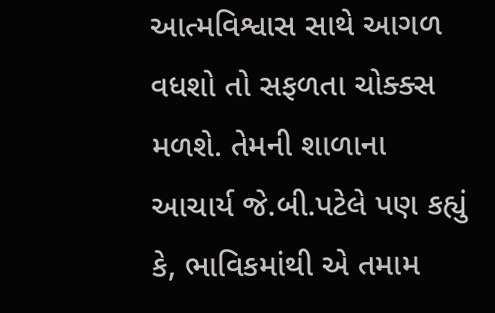આત્મવિશ્વાસ સાથે આગળ વધશો તો સફળતા ચોક્ક્સ મળશે. તેમની શાળાના આચાર્ય જે.બી.પટેલે પણ કહ્યું કે, ભાવિકમાંથી એ તમામ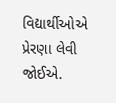વિદ્યાર્થીઓએ પ્રેરણા લેવી જોઈએ.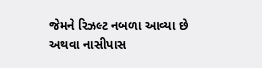જેમને રિઝલ્ટ નબળા આવ્યા છે અથવા નાસીપાસ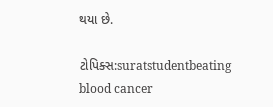થયા છે.

ટોપિક્સ:suratstudentbeating blood cancer